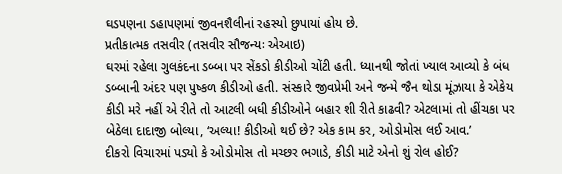ઘડપણના ડહાપણમાં જીવનશૈલીનાં રહસ્યો છુપાયાં હોય છે.
પ્રતીકાત્મક તસવીર (તસવીર સૌજન્યઃ એઆઇ)
ઘરમાં રહેલા ગુલકંદના ડબ્બા પર સેંકડો કીડીઓ ચોંટી હતી. ધ્યાનથી જોતાં ખ્યાલ આવ્યો કે બંધ ડબ્બાની અંદર પણ પુષ્કળ કીડીઓ હતી. સંસ્કારે જીવપ્રેમી અને જન્મે જૈન થોડા મૂંઝાયા કે એકેય કીડી મરે નહીં એ રીતે તો આટલી બધી કીડીઓને બહાર શી રીતે કાઢવી? એટલામાં તો હીંચકા પર બેઠેલા દાદાજી બોલ્યા, ‘અલ્યા! કીડીઓ થઈ છે? એક કામ કર, ઓડોમોસ લઈ આવ.’
દીકરો વિચારમાં પડ્યો કે ઓડોમોસ તો મચ્છર ભગાડે, કીડી માટે એનો શું રોલ હોઈ?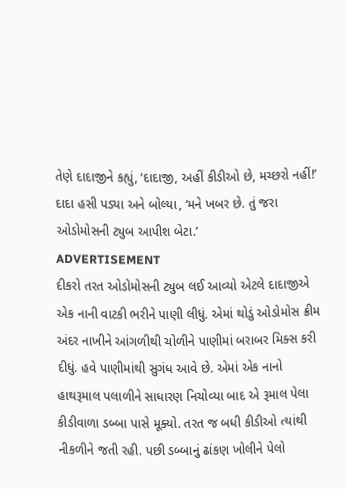તેણે દાદાજીને કહ્યું, ‘દાદાજી, અહીં કીડીઓ છે, મચ્છરો નહીં!’
દાદા હસી પડ્યા અને બોલ્યા, ‘મને ખબર છે. તું જરા ઓડોમોસની ટ્યુબ આપીશ બેટા.’
ADVERTISEMENT
દીકરો તરત ઓડોમોસની ટ્યુબ લઈ આવ્યો એટલે દાદાજીએ એક નાની વાટકી ભરીને પાણી લીધું. એમાં થોડું ઓડોમોસ ક્રીમ અંદર નાખીને આંગળીથી ચોળીને પાણીમાં બરાબર મિક્સ કરી દીધું. હવે પાણીમાંથી સુગંધ આવે છે. એમાં એક નાનો હાથરૂમાલ પલાળીને સાધારણ નિચોવ્યા બાદ એ રૂમાલ પેલા કીડીવાળા ડબ્બા પાસે મૂક્યો. તરત જ બધી કીડીઓ ત્યાંથી નીકળીને જતી રહી. પછી ડબ્બાનું ઢાંકણ ખોલીને પેલો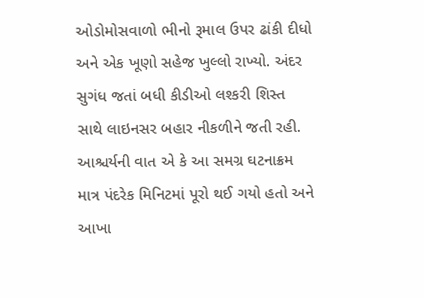ઓડોમોસવાળો ભીનો રૂમાલ ઉપર ઢાંકી દીધો અને એક ખૂણો સહેજ ખુલ્લો રાખ્યો. અંદર સુગંધ જતાં બધી કીડીઓ લશ્કરી શિસ્ત સાથે લાઇનસર બહાર નીકળીને જતી રહી.
આશ્ચર્યની વાત એ કે આ સમગ્ર ઘટનાક્રમ માત્ર પંદરેક મિનિટમાં પૂરો થઈ ગયો હતો અને આખા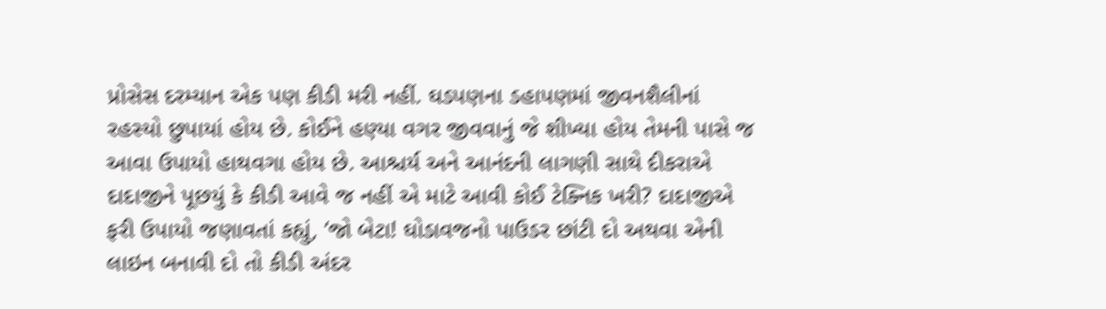પ્રોસેસ દરમ્યાન એક પણ કીડી મરી નહીં. ઘડપણના ડહાપણમાં જીવનશૈલીનાં રહસ્યો છુપાયાં હોય છે. કોઈને હણ્યા વગર જીવવાનું જે શીખ્યા હોય તેમની પાસે જ આવા ઉપાયો હાથવગા હોય છે. આશ્ચર્ય અને આનંદની લાગણી સાથે દીકરાએ દાદાજીને પૂછયું કે કીડી આવે જ નહીં એ માટે આવી કોઈ ટેક્નિક ખરી? દાદાજીએ ફરી ઉપાયો જણાવતાં કહ્યું, ‘જો બેટા! ઘોડાવજનો પાઉડર છાંટી દો અથવા એની લાઇન બનાવી દો તો કીડી અંદર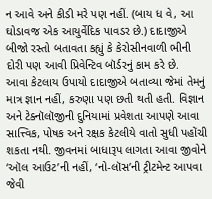ન આવે અને કીડી મરે પણ નહીં. (બાય ધ વે, આ ઘોડાવજ એક આયુર્વેદિક પાવડર છે.) દાદાજીએ બીજો રસ્તો બતાવતા કહ્યું કે કેરોસીનવાળી ભીની દોરી પણ આવી પ્રિવેન્ટિવ બૉર્ડરનું કામ કરે છે.
આવા કેટલાય ઉપાયો દાદાજીએ બતાવ્યા જેમાં તેમનું માત્ર જ્ઞાન નહીં, કરુણા પણ છતી થતી હતી. વિજ્ઞાન અને ટેક્નૉલૉજીની દુનિયામાં પ્રવેશતા આપણે આવા સાત્ત્વિક, પોષક અને રક્ષક કેટલીયે વાતો સુધી પહોંચી શકતા નથી. જીવનમાં બાધારૂપ લાગતા આવા જીવોને ‘ઑલ આઉટ’ની નહીં, ‘નો-લૉસ’ની ટ્રીટમેન્ટ આપવા જેવી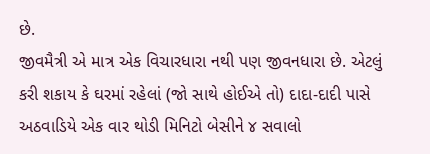છે.
જીવમૈત્રી એ માત્ર એક વિચારધારા નથી પણ જીવનધારા છે. એટલું કરી શકાય કે ઘરમાં રહેલાં (જો સાથે હોઈએ તો) દાદા-દાદી પાસે અઠવાડિયે એક વાર થોડી મિનિટો બેસીને ૪ સવાલો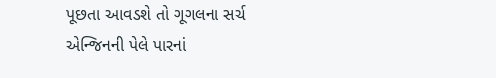પૂછતા આવડશે તો ગૂગલના સર્ચ એન્જિનની પેલે પારનાં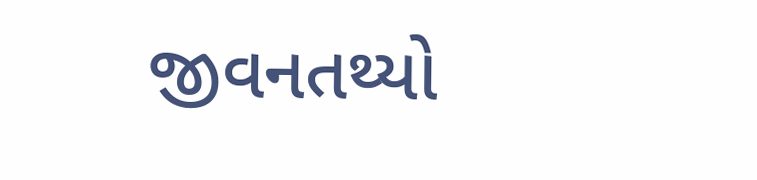જીવનતથ્યો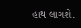હાથ લાગશે.